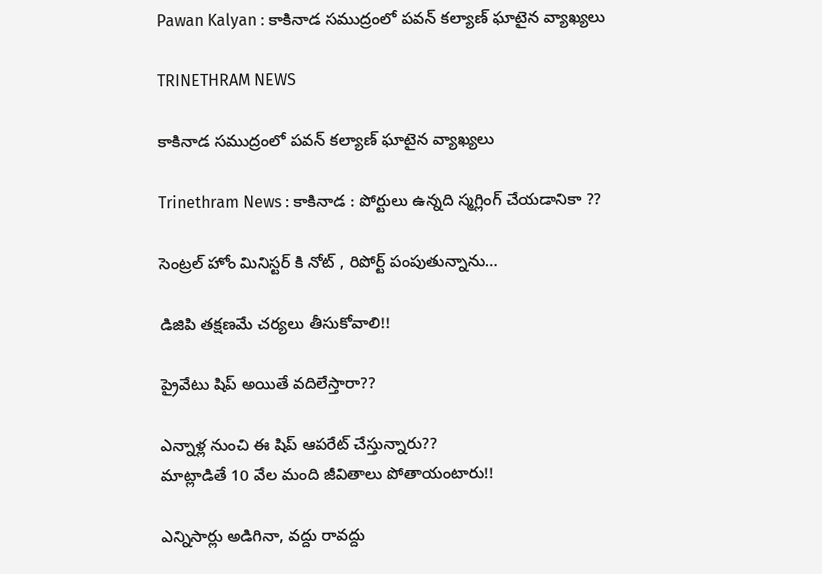Pawan Kalyan : కాకినాడ సముద్రంలో పవన్ కల్యాణ్ ఘాటైన వ్యాఖ్యలు

TRINETHRAM NEWS

కాకినాడ సముద్రంలో పవన్ కల్యాణ్ ఘాటైన వ్యాఖ్యలు

Trinethram News : కాకినాడ : పోర్టులు ఉన్నది స్మగ్లింగ్ చేయడానికా ??

సెంట్రల్ హోం మినిస్టర్ కి నోట్ , రిపోర్ట్ పంపుతున్నాను…

డిజిపి తక్షణమే చర్యలు తీసుకోవాలి!!

ప్రైవేటు షిప్ అయితే వదిలేస్తారా??

ఎన్నాళ్ల నుంచి ఈ షిప్ ఆపరేట్ చేస్తున్నారు??
మాట్లాడితే 10 వేల మంది జీవితాలు పోతాయంటారు!!

ఎన్నిసార్లు అడిగినా, వద్దు రావద్దు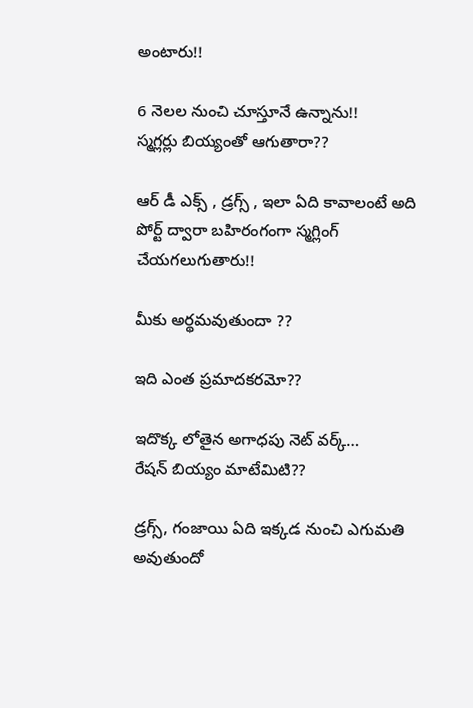అంటారు!!

6 నెలల నుంచి చూస్తూనే ఉన్నాను!!
స్మగ్లర్లు బియ్యంతో ఆగుతారా??

ఆర్ డీ ఎక్స్ , డ్రగ్స్ , ఇలా ఏది కావాలంటే అది పోర్ట్ ద్వారా బహిరంగంగా స్మగ్లింగ్ చేయగలుగుతారు!!

మీకు అర్థమవుతుందా ??

ఇది ఎంత ప్రమాదకరమో??

ఇదొక్క లోతైన అగాధపు నెట్ వర్క్…
రేషన్ బియ్యం మాటేమిటి??

డ్రగ్స్, గంజాయి ఏది ఇక్కడ నుంచి ఎగుమతి అవుతుందో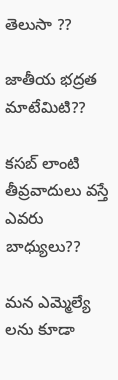తెలుసా ??

జాతీయ భద్రత మాటేమిటి??

కసబ్ లాంటి తీవ్రవాదులు వస్తే ఎవరు బాధ్యులు??

మన ఎమ్మెల్యే లను కూడా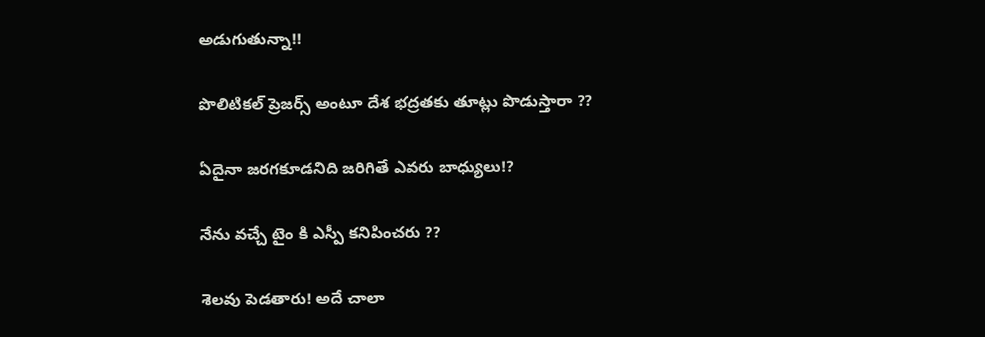అడుగుతున్నా!!

పొలిటికల్ ప్రెజర్స్ అంటూ దేశ భద్రతకు తూట్లు పొడుస్తారా ??

ఏదైనా జరగకూడనిది జరిగితే ఎవరు బాధ్యులు!?

నేను వచ్చే టైం కి ఎస్పీ కనిపించరు ??

శెలవు పెడతారు! అదే చాలా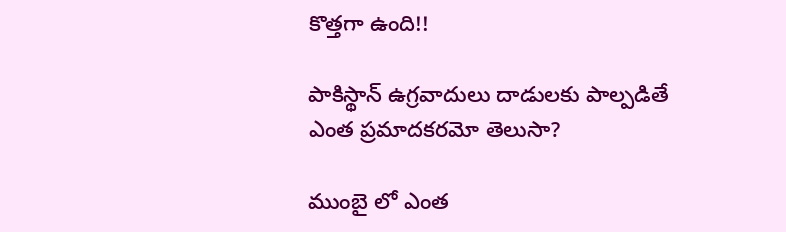కొత్తగా ఉంది!!

పాకిస్థాన్ ఉగ్రవాదులు దాడులకు పాల్పడితే ఎంత ప్రమాదకరమో తెలుసా?

ముంబై లో ఎంత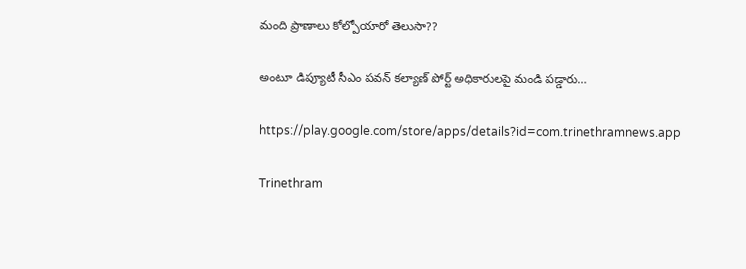మంది ప్రాణాలు కోల్పోయారో తెలుసా??

అంటూ డిప్యూటీ సీఎం పవన్ కల్యాణ్ పోర్ట్ అధికారులపై మండి పడ్డారు…

https://play.google.com/store/apps/details?id=com.trinethramnews.app

Trinethram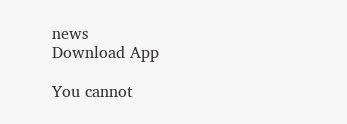news
Download App

You cannot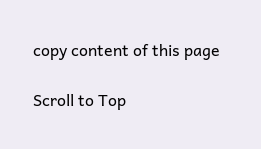copy content of this page

Scroll to Top